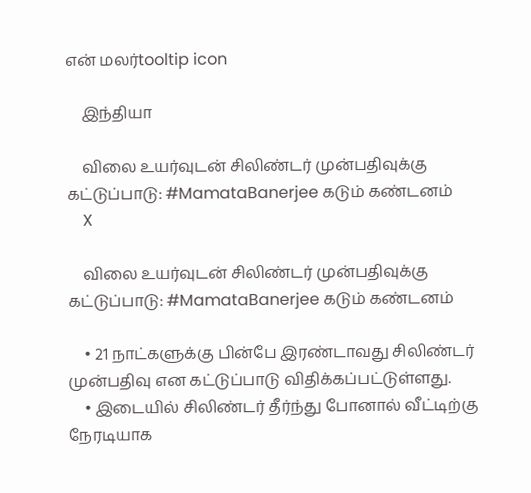என் மலர்tooltip icon

    இந்தியா

    விலை உயர்வுடன் சிலிண்டர் முன்பதிவுக்கு கட்டுப்பாடு: #MamataBanerjee கடும் கண்டனம்
    X

    விலை உயர்வுடன் சிலிண்டர் முன்பதிவுக்கு கட்டுப்பாடு: #MamataBanerjee கடும் கண்டனம்

    • 21 நாட்களுக்கு பின்பே இரண்டாவது சிலிண்டர் முன்பதிவு என கட்டுப்பாடு விதிக்கப்பட்டுள்ளது.
    • இடையில் சிலிண்டர் தீர்ந்து போனால் வீட்டிற்கு நேரடியாக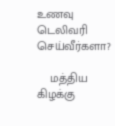உணவு டெலிவரி செய்வீர்களா?

    மத்திய கிழக்கு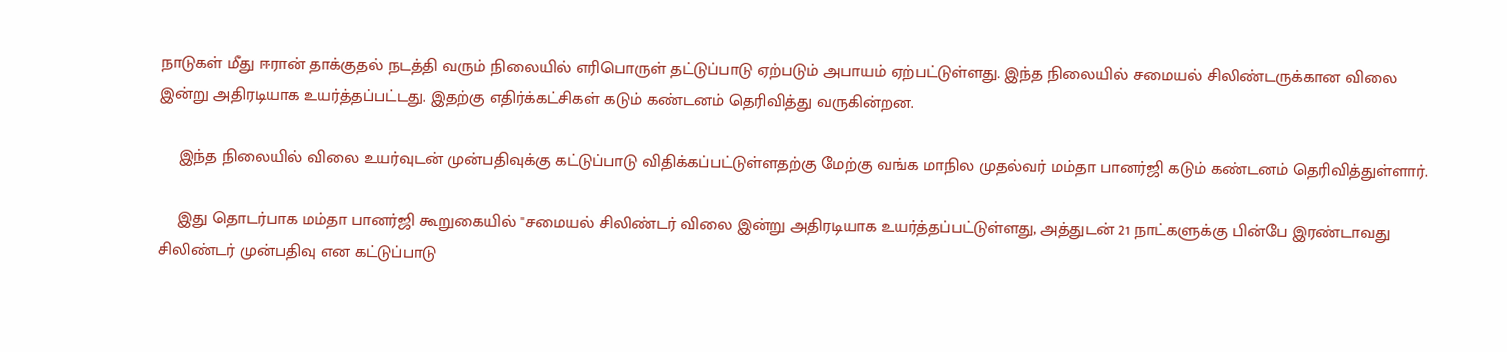நாடுகள் மீது ஈரான் தாக்குதல் நடத்தி வரும் நிலையில் எரிபொருள் தட்டுப்பாடு ஏற்படும் அபாயம் ஏற்பட்டுள்ளது. இந்த நிலையில் சமையல் சிலிண்டருக்கான விலை இன்று அதிரடியாக உயர்த்தப்பட்டது. இதற்கு எதிர்க்கட்சிகள் கடும் கண்டனம் தெரிவித்து வருகின்றன.

    இந்த நிலையில் விலை உயர்வுடன் முன்பதிவுக்கு கட்டுப்பாடு விதிக்கப்பட்டுள்ளதற்கு மேற்கு வங்க மாநில முதல்வர் மம்தா பானர்ஜி கடும் கண்டனம் தெரிவித்துள்ளார்.

    இது தொடர்பாக மம்தா பானர்ஜி கூறுகையில் "சமையல் சிலிண்டர் விலை இன்று அதிரடியாக உயர்த்தப்பட்டுள்ளது, அத்துடன் 21 நாட்களுக்கு பின்பே இரண்டாவது சிலிண்டர் முன்பதிவு என கட்டுப்பாடு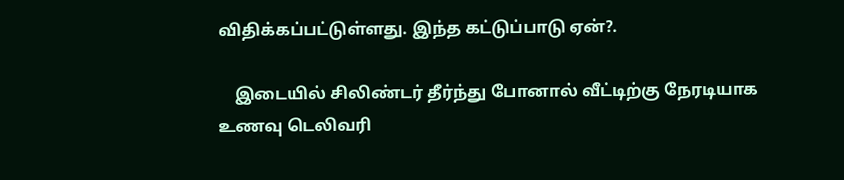விதிக்கப்பட்டுள்ளது. இந்த கட்டுப்பாடு ஏன்?.

    இடையில் சிலிண்டர் தீர்ந்து போனால் வீட்டிற்கு நேரடியாக உணவு டெலிவரி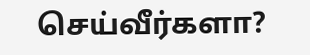செய்வீர்களா?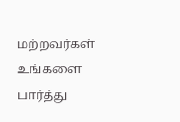மற்றவர்கள் உங்களை பார்த்து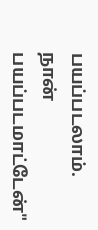பயப்படலாம். நான் பயப்படமாட்டேன்"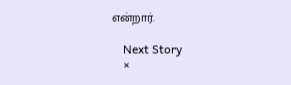என்றார்.

    Next Story
    ×